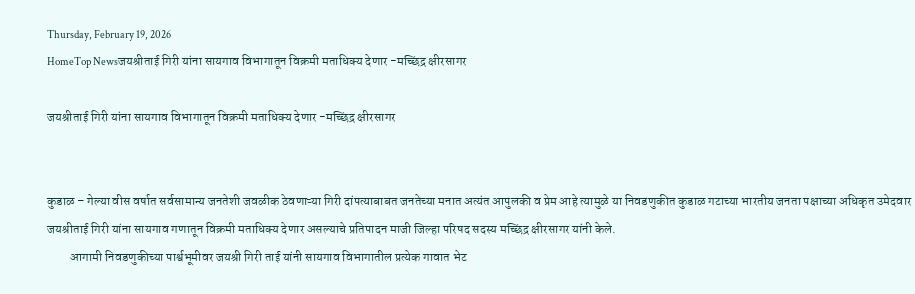Thursday, February 19, 2026
HomeTop Newsजयश्रीताई गिरी यांना सायगाव विभागातून विक्रमी मताधिक्य देणार -मच्छिंद्र क्षीरसागर

जयश्रीताई गिरी यांना सायगाव विभागातून विक्रमी मताधिक्य देणार -मच्छिंद्र क्षीरसागर


कुडाळ – गेल्या वीस वर्षात सर्वसामान्य जनतेशी जवळीक ठेवणाऱ्या गिरी दांपत्याबाबत जनतेच्या मनात अत्यंत आपुलकी व प्रेम आहे त्यामुळे या निवडणुकीत कुडाळ गटाच्या भारतीय जनता पक्षाच्या अधिकृत उमेदवार जयश्रीताई गिरी यांना सायगाव गणातून विक्रमी मताधिक्य देणार असल्याचे प्रतिपादन माजी जिल्हा परिषद सदस्य मच्छिंद्र क्षीरसागर यांनी केले.
         आगामी निवडणुकीच्या पार्श्वभूमीवर जयश्री गिरी ताई यांनी सायगाव विभागातील प्रत्येक गावात भेट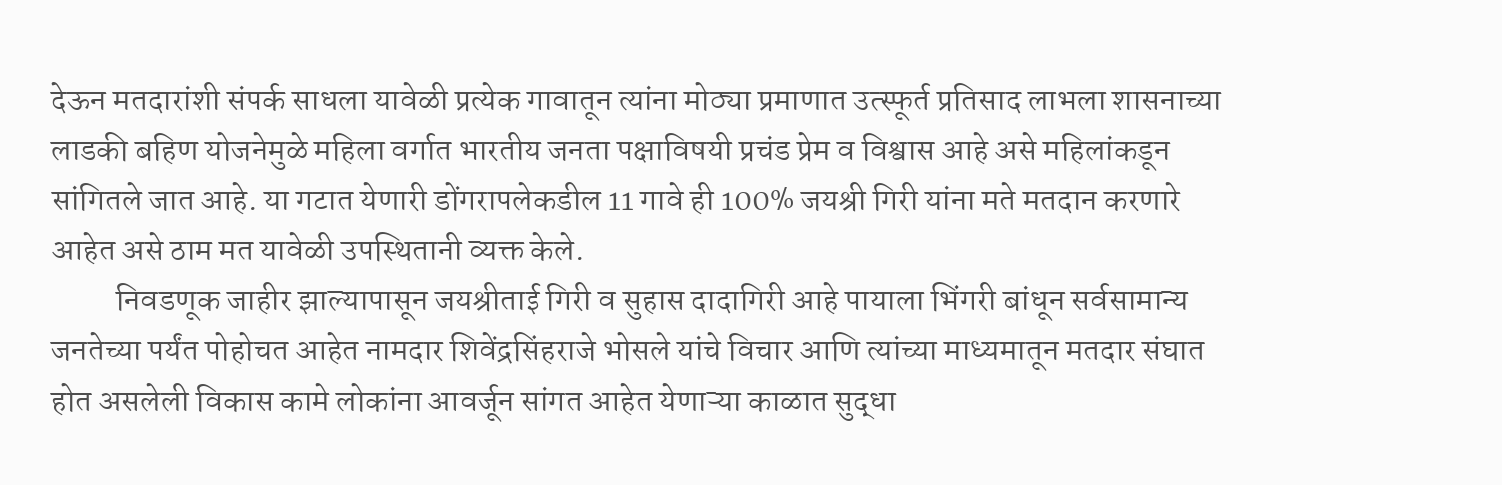देऊन मतदारांशी संपर्क साधला यावेळी प्रत्येक गावातून त्यांना मोठ्या प्रमाणात उत्स्फूर्त प्रतिसाद लाभला शासनाच्या लाडकी बहिण योजनेमुळे महिला वर्गात भारतीय जनता पक्षाविषयी प्रचंड प्रेम व विश्वास आहे असे महिलांकडून सांगितले जात आहे. या गटात येणारी डोंगरापलेकडील 11 गावे ही 100% जयश्री गिरी यांना मते मतदान करणारे आहेत असे ठाम मत यावेळी उपस्थितानी व्यक्त केले.
          निवडणूक जाहीर झाल्यापासून जयश्रीताई गिरी व सुहास दादागिरी आहे पायाला भिंगरी बांधून सर्वसामान्य जनतेच्या पर्यंत पोहोचत आहेत नामदार शिवेंद्रसिंहराजे भोसले यांचे विचार आणि त्यांच्या माध्यमातून मतदार संघात होत असलेली विकास कामे लोकांना आवर्जून सांगत आहेत येणाऱ्या काळात सुद्धा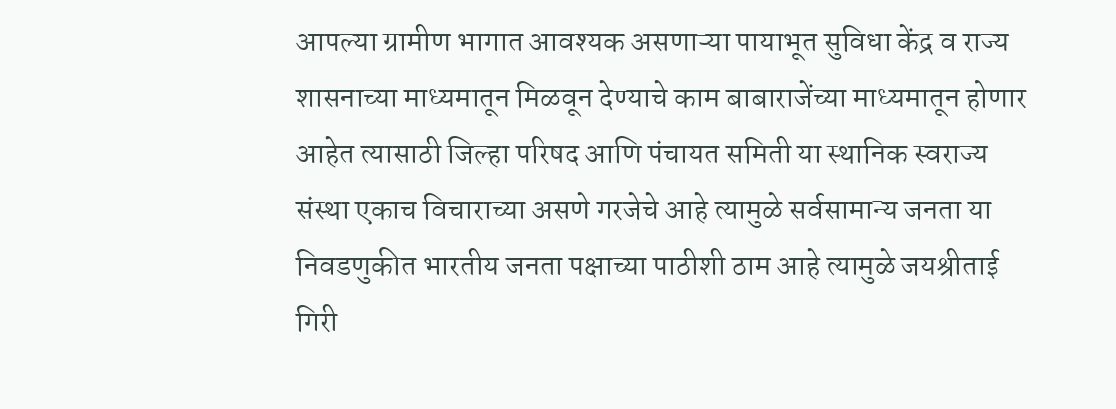आपल्या ग्रामीण भागात आवश्यक असणाऱ्या पायाभूत सुविधा केंद्र व राज्य शासनाच्या माध्यमातून मिळवून देण्याचे काम बाबाराजेंच्या माध्यमातून होणार आहेत त्यासाठी जिल्हा परिषद आणि पंचायत समिती या स्थानिक स्वराज्य संस्था एकाच विचाराच्या असणे गरजेचे आहे त्यामुळे सर्वसामान्य जनता या निवडणुकीत भारतीय जनता पक्षाच्या पाठीशी ठाम आहे त्यामुळे जयश्रीताई गिरी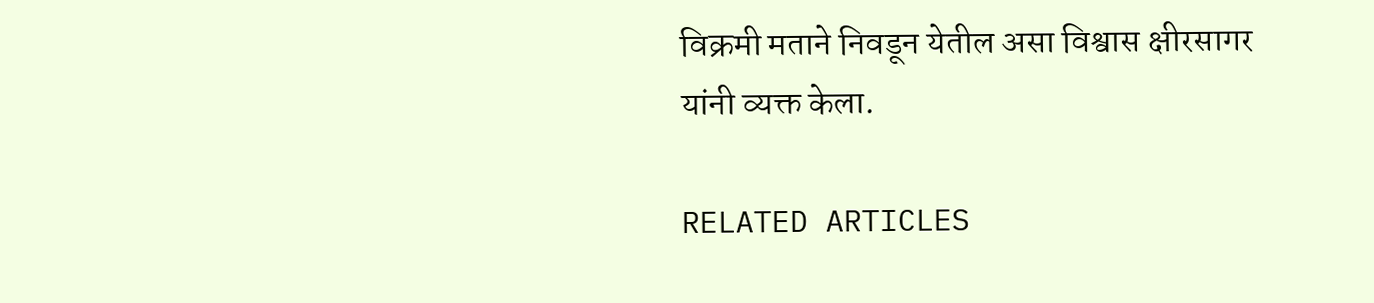विक्रमी मताने निवडून येतील असा विश्वास क्षीरसागर यांनी व्यक्त केला.

RELATED ARTICLES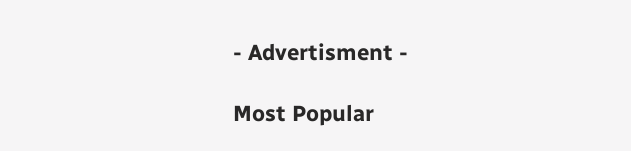- Advertisment -

Most Popular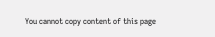You cannot copy content of this page